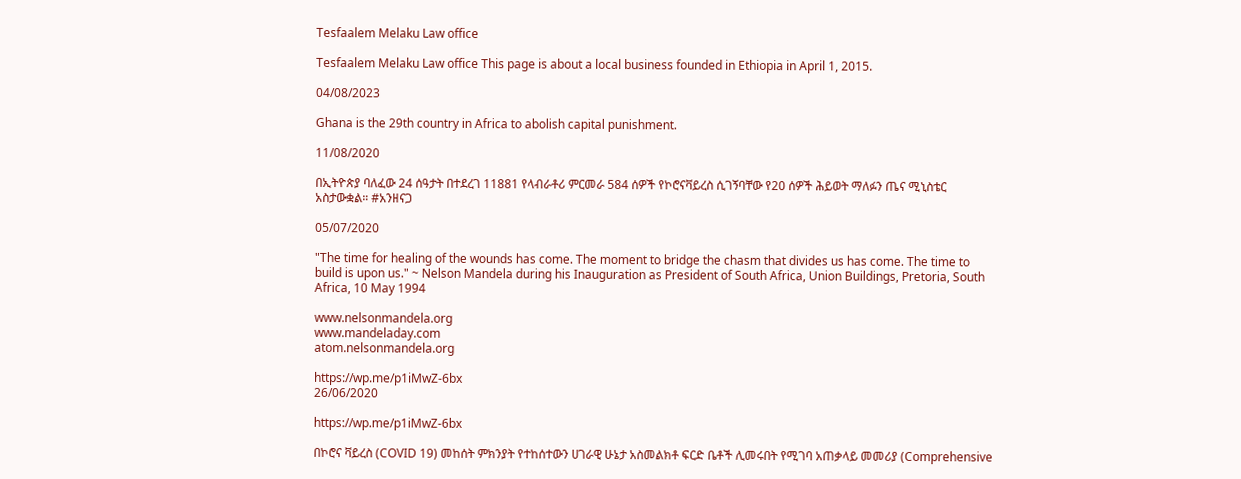Tesfaalem Melaku Law office

Tesfaalem Melaku Law office This page is about a local business founded in Ethiopia in April 1, 2015.

04/08/2023

Ghana is the 29th country in Africa to abolish capital punishment.

11/08/2020

በኢትዮጵያ ባለፈው 24 ሰዓታት በተደረገ 11881 የላብራቶሪ ምርመራ 584 ሰዎች የኮሮናቫይረስ ሲገኝባቸው የ20 ሰዎች ሕይወት ማለፉን ጤና ሚኒስቴር አስታውቋል። #አንዘናጋ

05/07/2020

"The time for healing of the wounds has come. The moment to bridge the chasm that divides us has come. The time to build is upon us." ~ Nelson Mandela during his Inauguration as President of South Africa, Union Buildings, Pretoria, South Africa, 10 May 1994

www.nelsonmandela.org
www.mandeladay.com
atom.nelsonmandela.org

https://wp.me/p1iMwZ-6bx
26/06/2020

https://wp.me/p1iMwZ-6bx

በኮሮና ቫይረስ (COVID 19) መከሰት ምክንያት የተከሰተውን ሀገራዊ ሁኔታ አስመልክቶ ፍርድ ቤቶች ሊመሩበት የሚገባ አጠቃላይ መመሪያ (Comprehensive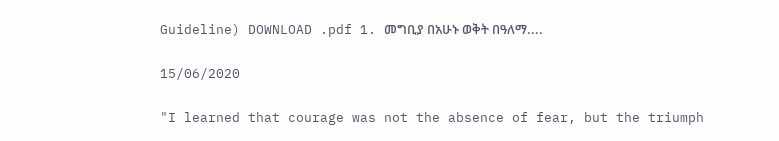Guideline) DOWNLOAD .pdf 1. መግቢያ በአሁኑ ወቅት በዓለማ....

15/06/2020

"I learned that courage was not the absence of fear, but the triumph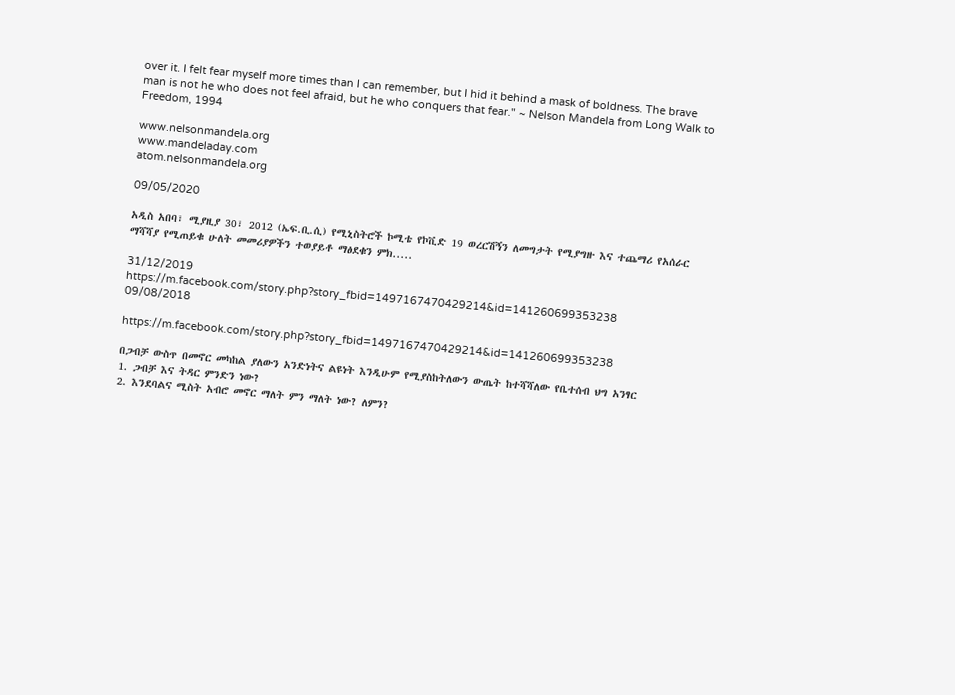over it. I felt fear myself more times than I can remember, but I hid it behind a mask of boldness. The brave man is not he who does not feel afraid, but he who conquers that fear." ~ Nelson Mandela from Long Walk to Freedom, 1994

www.nelsonmandela.org
www.mandeladay.com
atom.nelsonmandela.org

09/05/2020

አዲስ አበባ፣ ሚያዚያ 30፣ 2012 (ኤፍ.ቢ.ሲ) የሚኒስትሮች ኮሚቴ የኮቪድ 19 ወረርሽኝን ለመግታት የሚያግዙ እና ተጨማሪ የአሰራር ማሻሻያ የሚጠይቁ ሁለት መመሪያዎችን ተወያይቶ ማፅደቁን ምክ.....

31/12/2019
https://m.facebook.com/story.php?story_fbid=1497167470429214&id=141260699353238
09/08/2018

https://m.facebook.com/story.php?story_fbid=1497167470429214&id=141260699353238

በጋብቻ ውስጥ በመኖር መካከል ያለውን አንድነትና ልዩነት እንዲሁም የሚያስከትለውን ውጤት ከተሻሻለው የቤተሰብ ህግ አንፃር
1. ጋብቻ እና ትዳር ምንድን ነው?
2. እንደባልና ሚስት አብሮ መኖር ማለት ምን ማለት ነው? ለምን?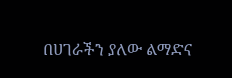በሀገራችን ያለው ልማድና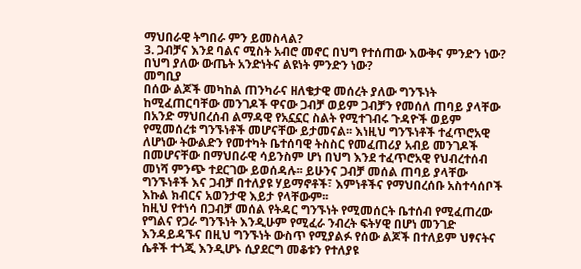ማህበራዊ ትግበራ ምን ይመስላል?
3. ጋብቻና እንደ ባልና ሚስት አብሮ መኖር በህግ የተሰጠው እውቅና ምንድን ነው? በህግ ያለው ውጤት አንድነትና ልዩነት ምንድን ነው?
መግቢያ
በሰው ልጆች መካከል ጠንካራና ዘለቄታዊ መሰረት ያለው ግንኙነት ከሚፈጠርባቸው መንገዶች ዋናው ጋብቻ ወይም ጋብቻን የመሰለ ጠባይ ያላቸው በአንድ ማህበረሰብ ልማዳዊ የአኗኗር ስልት የሚተገብሩ ጉዳዮች ወይም የሚመሰረቱ ግንኙነቶች መሆናቸው ይታመናል፡፡ እነዚህ ግንኙነቶች ተፈጥሮአዊ ለሆነው ትውልድን የመተካት ቤተሰባዊ ትስስር የመፈጠሪያ አብይ መንገዶች በመሆናቸው በማህበራዊ ሳይንስም ሆነ በህግ እንደ ተፈጥሮአዊ የህብረተሰብ መነሻ ምንጭ ተደርገው ይወሰዳሉ፡፡ ይሁንና ጋብቻ መሰል ጠባይ ያላቸው ግንኙነቶች እና ጋብቻ በተለያዩ ሃይማኖቶች፣ እምነቶችና የማህበረሰቡ አስተሳሰቦች እኩል ክብርና አወንታዊ እይታ የላቸውም፡፡
ከዚህ የተነሳ በጋብቻ መሰል የትዳር ግንኙነት የሚመሰርት ቤተሰብ የሚፈጠረው የግልና የጋራ ግንኙነት እንዲሁም የሚፈራ ንብረት ፍትሃዊ በሆነ መንገድ እንዳይዳኙና በዚህ ግንኙነት ውስጥ የሚያልፉ የሰው ልጆች በተለይም ህፃናትና ሴቶች ተጎጂ እንዲሆኑ ሲያደርግ መቆቱን የተለያዩ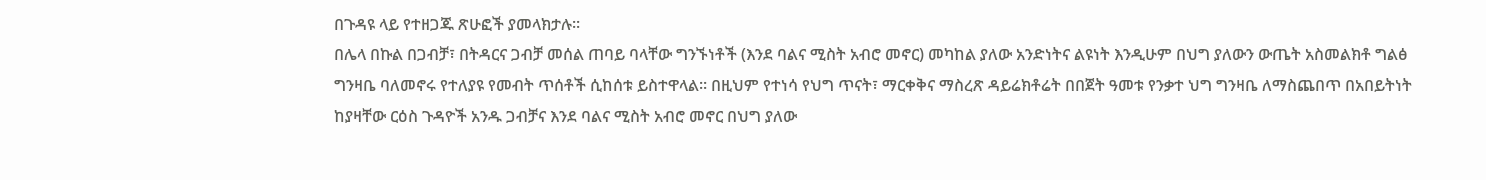በጉዳዩ ላይ የተዘጋጁ ጽሁፎች ያመላክታሉ፡፡
በሌላ በኩል በጋብቻ፣ በትዳርና ጋብቻ መሰል ጠባይ ባላቸው ግንኙነቶች (እንደ ባልና ሚስት አብሮ መኖር) መካከል ያለው አንድነትና ልዩነት እንዲሁም በህግ ያለውን ውጤት አስመልክቶ ግልፅ ግንዛቤ ባለመኖሩ የተለያዩ የመብት ጥሰቶች ሲከሰቱ ይስተዋላል፡፡ በዚህም የተነሳ የህግ ጥናት፣ ማርቀቅና ማስረጽ ዳይሬክቶሬት በበጀት ዓመቱ የንቃተ ህግ ግንዛቤ ለማስጨበጥ በአበይትነት ከያዛቸው ርዕስ ጉዳዮች አንዱ ጋብቻና እንደ ባልና ሚስት አብሮ መኖር በህግ ያለው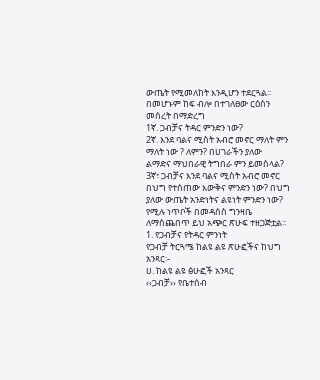ውጤት የሚመለከት እንዲሆን ተደርጓል፡፡
በመሆኑም ከፍ ብሎ በተገለፀው ርዕስን መሰረት በማድረግ
1ኛ. ጋብቻና ትዳር ምንድን ነው?
2ኛ. እንደ ባልና ሚስት አብሮ መኖር ማለት ምን ማለት ነው ? ለምን? በሀገራችን ያለው
ልማድና ማህበራዊ ትግበራ ምን ይመስላል?
3ኛ፣ ጋብቻና እንደ ባልና ሚስት አብሮ መኖር በህግ የተሰጠው እውቅና ምንድን ነው? በህግ
ያለው ውጤት አንድነትና ልዩነት ምንድን ነው?
የሚሉ ነጥቦች በመዳሰስ ግንዛቤ ለማስጨበጥ ይህ አጭር ጽሁፍ ተዘጋጅቷል፡፡
1. የጋብቻና የትዳር ምንነት
የጋብቻ ትርጓሜ ከልዩ ልዩ ጽሁፎችና ከህግ አንጻር፡-
ሀ. ከልዩ ልዩ ፅሁፎች አንጻር
‹‹ጋብቻ›› የቤተሰብ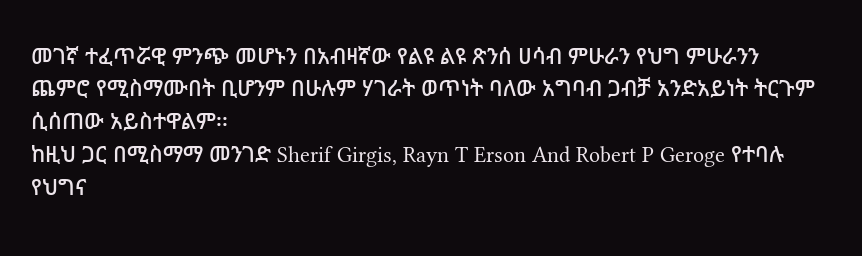መገኛ ተፈጥሯዊ ምንጭ መሆኑን በአብዛኛው የልዩ ልዩ ጽንሰ ሀሳብ ምሁራን የህግ ምሁራንን ጨምሮ የሚስማሙበት ቢሆንም በሁሉም ሃገራት ወጥነት ባለው አግባብ ጋብቻ አንድአይነት ትርጉም ሲሰጠው አይስተዋልም፡፡
ከዚህ ጋር በሚስማማ መንገድ Sherif Girgis, Rayn T Erson And Robert P Geroge የተባሉ የህግና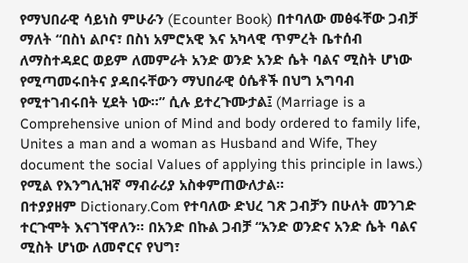የማህበራዊ ሳይነስ ምሁራን (Ecounter Book) በተባለው መፅፋቸው ጋብቻ ማለት “በስነ ልቦና፣ በስነ አምሮአዊ እና አካላዊ ጥምረት ቤተሰብ ለማስተዳደር ወይም ለመምራት አንድ ወንድ አንድ ሴት ባልና ሚስት ሆነው የሚጣመሩበትና ያዳበሩቸውን ማህበራዊ ዕሴቶች በህግ አግባብ የሚተገብሩበት ሂደት ነው፡፡” ሲሉ ይተረጉሙታል፤ (Marriage is a Comprehensive union of Mind and body ordered to family life, Unites a man and a woman as Husband and Wife, They document the social Values of applying this principle in laws.) የሚል የእንግሊዝኛ ማብራሪያ አስቀምጠውለታል፡፡
በተያያዘም Dictionary.Com የተባለው ድህረ ገጽ ጋብቻን በሁለት መንገድ ተርጉሞት እናገኘዋለን፡፡ በአንድ በኩል ጋብቻ “አንድ ወንድና አንድ ሴት ባልና ሚስት ሆነው ለመኖርና የህግ፣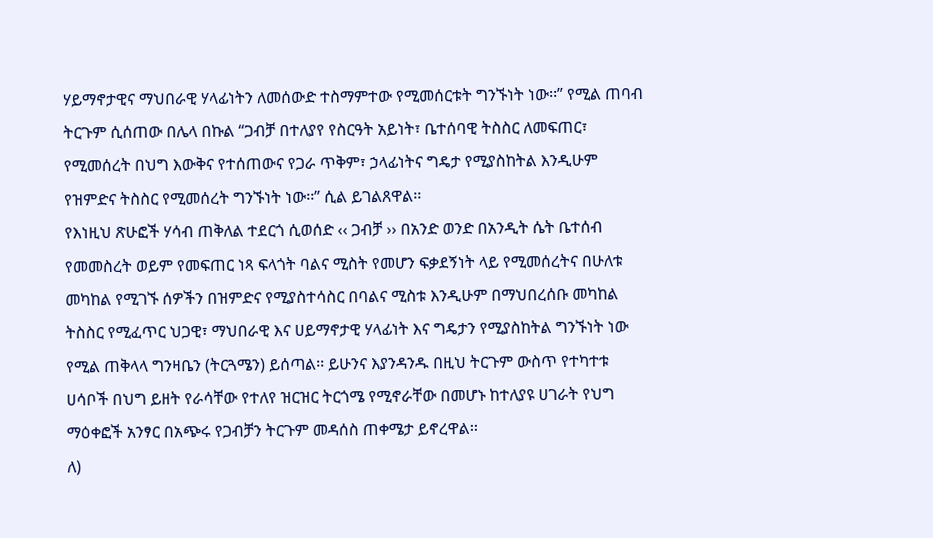ሃይማኖታዊና ማህበራዊ ሃላፊነትን ለመሰውድ ተስማምተው የሚመሰርቱት ግንኙነት ነው፡፡” የሚል ጠባብ ትርጉም ሲሰጠው በሌላ በኩል “ጋብቻ በተለያየ የስርዓት አይነት፣ ቤተሰባዊ ትስስር ለመፍጠር፣ የሚመሰረት በህግ እውቅና የተሰጠውና የጋራ ጥቅም፣ ኃላፊነትና ግዴታ የሚያስከትል እንዲሁም የዝምድና ትስስር የሚመሰረት ግንኙነት ነው፡፡” ሲል ይገልጸዋል፡፡
የእነዚህ ጽሁፎች ሃሳብ ጠቅለል ተደርጎ ሲወሰድ ‹‹ ጋብቻ ›› በአንድ ወንድ በአንዲት ሴት ቤተሰብ የመመስረት ወይም የመፍጠር ነጻ ፍላጎት ባልና ሚስት የመሆን ፍቃደኝነት ላይ የሚመሰረትና በሁለቱ መካከል የሚገኙ ሰዎችን በዝምድና የሚያስተሳስር በባልና ሚስቱ እንዲሁም በማህበረሰቡ መካከል ትስስር የሚፈጥር ህጋዊ፣ ማህበራዊ እና ሀይማኖታዊ ሃላፊነት እና ግዴታን የሚያስከትል ግንኙነት ነው የሚል ጠቅላላ ግንዛቤን (ትርጓሜን) ይሰጣል፡፡ ይሁንና እያንዳንዱ በዚህ ትርጉም ውስጥ የተካተቱ ሀሳቦች በህግ ይዘት የራሳቸው የተለየ ዝርዝር ትርጎሜ የሚኖራቸው በመሆኑ ከተለያዩ ሀገራት የህግ ማዕቀፎች አንፃር በአጭሩ የጋብቻን ትርጉም መዳሰስ ጠቀሜታ ይኖረዋል፡፡
ለ)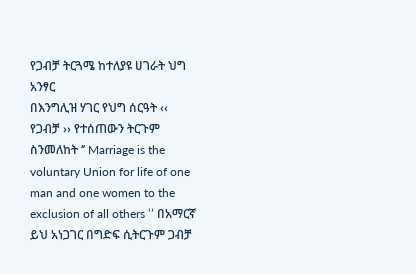የጋብቻ ትርጓሜ ከተለያዩ ሀገራት ህግ አንፃር
በእንግሊዝ ሃገር የህግ ሰርዓት ‹‹ የጋብቻ ›› የተሰጠውን ትርጉም ስንመለከት ‘’ Marriage is the voluntary Union for life of one man and one women to the exclusion of all others ’’ በአማርኛ ይህ አነጋገር በግድፍ ሲትርጉም ጋብቻ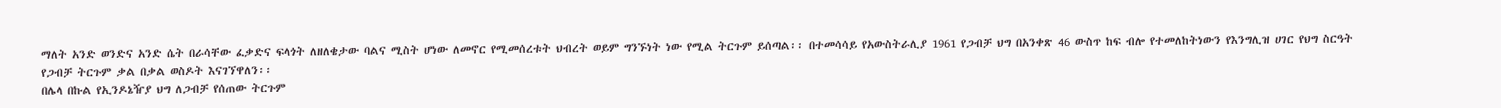ማለት አንድ ወንድና አንድ ሴት በራሳቸው ፈቃድና ፍላጎት ለዘለቄታው ባልና ሚስት ሆነው ለመኖር የሚመሰረቱት ህብረት ወይም ግንኙነት ነው የሚል ትርጉም ይሰጣል፡፡ በተመሳሳይ የአውስትራሊያ 1961 የጋብቻ ህግ በአንቀጽ 46 ውስጥ ከፍ ብሎ የተመለከትነውን የእንግሊዝ ሀገር የህግ ስርዓት የጋብቻ ትርጉም ቃል በቃል ወስዶት እናገኘዋለን፡፡
በሌላ በኩል የኢንዶኔዥያ ህግ ለጋብቻ የሰጠው ትርጉም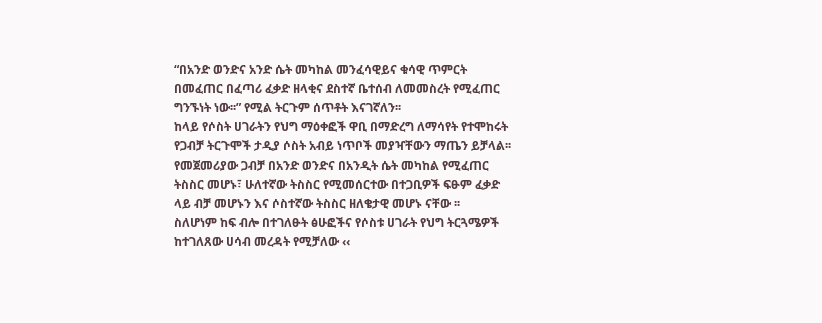“በአንድ ወንድና አንድ ሴት መካከል መንፈሳዊይና ቁሳዊ ጥምርት በመፈጠር በፈጣሪ ፈቃድ ዘላቂና ደስተኛ ቤተሰብ ለመመስረት የሚፈጠር ግንኙነት ነው፡፡” የሚል ትርጉም ሰጥቶት እናገኛለን፡፡
ከላይ የሶስት ሀገራትን የህግ ማዕቀፎች ዋቢ በማድረግ ለማሳየት የተሞከሩት የጋብቻ ትርጉሞች ታዲያ ሶስት አብይ ነጥቦች መያዣቸውን ማጤን ይቻላል፡፡ የመጀመሪያው ጋብቻ በአንድ ወንድና በአንዲት ሴት መካከል የሚፈጠር ትስስር መሆኑ፣ ሁለተኛው ትስስር የሚመሰርተው በተጋቢዎች ፍፁም ፈቃድ ላይ ብቻ መሆኑን እና ሶስተኛው ትስስር ዘለቄታዊ መሆኑ ናቸው ፡፡
ስለሆነም ከፍ ብሎ በተገለፁት ፅሁፎችና የሶስቱ ሀገራት የህግ ትርጓሜዎች ከተገለጸው ሀሳብ መረዳት የሚቻለው ‹‹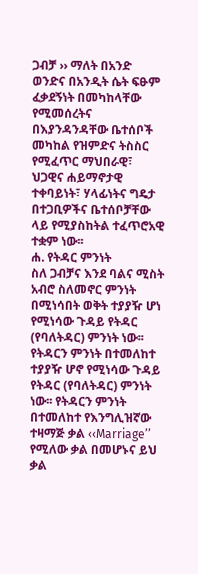ጋብቻ ›› ማለት በአንድ ወንድና በአንዲት ሴት ፍፁም ፈቃደኝነት በመካከላቸው የሚመሰረትና በእያንዳንዳቸው ቤተሰቦች መካከል የዝምድና ትስስር የሚፈጥር ማህበራዊ፣ ህጋዊና ሐይማኖታዊ ተቀባይነት፣ ሃላፊነትና ግዴታ በተጋቢዎችና ቤተሰቦቻቸው ላይ የሚያስከትል ተፈጥሮአዊ ተቋም ነው፡፡
ሐ. የትዳር ምንነት
ስለ ጋብቻና እንደ ባልና ሚስት አብሮ ስለመኖር ምንነት በሚነሳበት ወቅት ተያያዥ ሆነ የሚነሳው ጉዳይ የትዳር (የባለትዳር) ምንነት ነው፡፡ የትዳርን ምንነት በተመለከተ ተያያዥ ሆኖ የሚነሳው ጉዳይ የትዳር (የባለትዳር) ምንነት ነው፡፡ የትዳርን ምንነት በተመለከተ የእንግሊዝኛው ተዛማጅ ቃል ‹‹Marriage’’ የሚለው ቃል በመሆኑና ይህ ቃል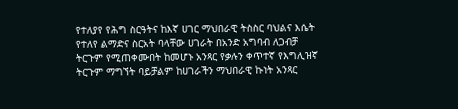የተለያየ የሕግ ስርዓትና ከእኛ ሀገር ማህበራዊ ትስስር ባህልና እሴት የተለየ ልማድና ስርአት ባላቸው ሀገራት በአንድ አግባብ ለጋብቻ ትርጉም የሚጠቀሙበት ከመሆኑ አንጻር የቃሉን ቀጥተኛ የእግሊዝኛ ትርጉም ማግኘት ባይቻልም ከሀገራችን ማህበራዊ ኩነት አንጻር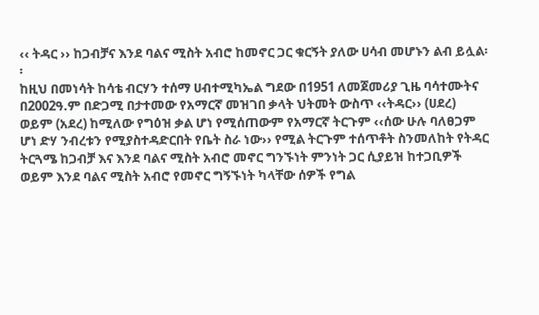‹‹ ትዳር ›› ከጋብቻና እንደ ባልና ሚስት አብሮ ከመኖር ጋር ቁርኝት ያለው ሀሳብ መሆኑን ልብ ይሏል፡፡
ከዚህ በመነሳት ከሳቴ ብርሃን ተሰማ ሀብተሚካኤል ግደው በ1951 ለመጀመሪያ ጊዜ ባሳተሙትና በ2002ዓ.ም በድጋሚ በታተመው የአማርኛ መዝገበ ቃላት ህትመት ውስጥ ‹‹ትዳር›› (ሀደረ) ወይም (አደረ) ከሚለው የግዕዝ ቃል ሆነ የሚሰጠውም የአማርኛ ትርጉም ‹‹ሰው ሁሉ ባለፀጋም ሆነ ድሃ ንብረቱን የሚያስተዳድርበት የቤት ስራ ነው›› የሚል ትርጉም ተሰጥቶት ስንመለከት የትዳር ትርጓሜ ከጋብቻ እና እንደ ባልና ሚስት አብሮ መኖር ግንኙነት ምንነት ጋር ሲያይዝ ከተጋቢዎች ወይም እንደ ባልና ሚስት አብሮ የመኖር ግኝኙነት ካላቸው ሰዎች የግል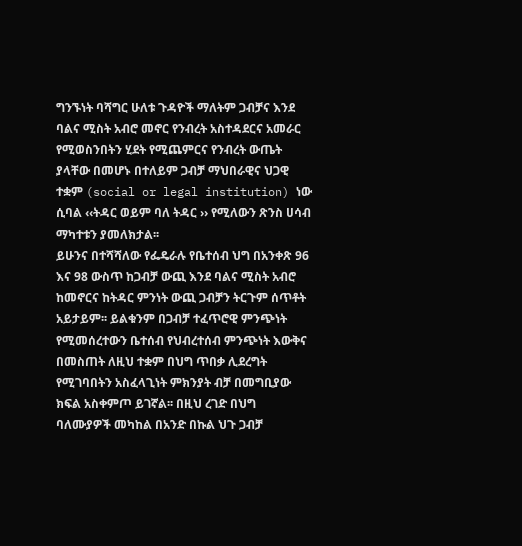ግንኙነት ባሻግር ሁለቱ ጉዳዮች ማለትም ጋብቻና እንደ ባልና ሚስት አብሮ መኖር የንብረት አስተዳደርና አመራር የሚወስንበትን ሂደት የሚጨምርና የንብረት ውጤት ያላቸው በመሆኑ በተለይም ጋብቻ ማህበራዊና ህጋዊ ተቋም (social or legal institution) ነው ሲባል ‹‹ትዳር ወይም ባለ ትዳር ›› የሚለውን ጽንስ ሀሳብ ማካተቱን ያመለክታል፡፡
ይሁንና በተሻሻለው የፌዴራሉ የቤተሰብ ህግ በአንቀጽ 96 እና 98 ውስጥ ከጋብቻ ውጪ እንደ ባልና ሚስት አብሮ ከመኖርና ከትዳር ምንነት ውጪ ጋብቻን ትርጉም ሰጥቶት አይታይም፡፡ ይልቁንም በጋብቻ ተፈጥሮዊ ምንጭነት የሚመሰረተውን ቤተሰብ የህብረተሰብ ምንጭነት እውቅና በመስጠት ለዚህ ተቋም በህግ ጥበቃ ሊደረግት የሚገባበትን አስፈላጊነት ምክንያት ብቻ በመግቢያው ክፍል አስቀምጦ ይገኛል፡፡ በዚህ ረገድ በህግ ባለሙያዎች መካከል በአንድ በኩል ህጉ ጋብቻ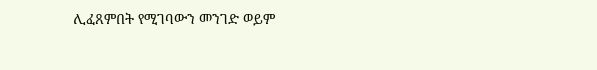ሊፈጸምበት የሚገባውን መንገድ ወይም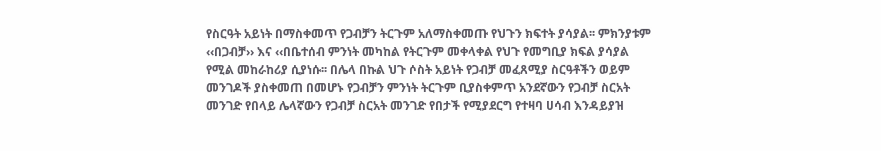የስርዓት አይነት በማስቀመጥ የጋብቻን ትርጉም አለማስቀመጡ የህጉን ክፍተት ያሳያል፡፡ ምክንያቱም ‹‹በጋብቻ›› እና ‹‹በቤተሰብ ምንነት መካከል የትርጉም መቀላቀል የህጉ የመግቢያ ክፍል ያሳያል የሚል መከራከሪያ ሲያነሱ፡፡ በሌላ በኩል ህጉ ሶስት አይነት የጋብቻ መፈጸሚያ ስርዓቶችን ወይም መንገዶች ያስቀመጠ በመሆኑ የጋብቻን ምንነት ትርጉም ቢያስቀምጥ አንደኛውን የጋብቻ ስርአት መንገድ የበላይ ሌላኛውን የጋብቻ ስርአት መንገድ የበታች የሚያደርግ የተዛባ ሀሳብ እንዳይያዝ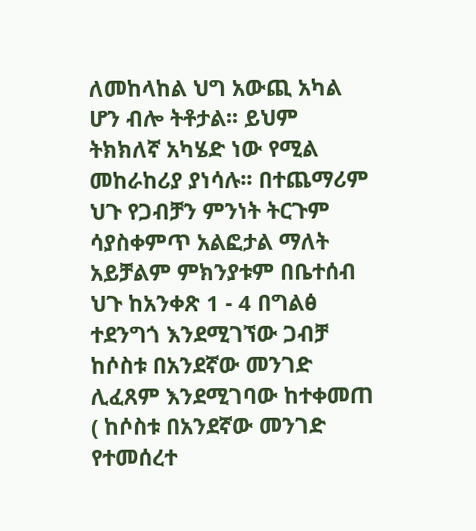ለመከላከል ህግ አውጪ አካል ሆን ብሎ ትቶታል፡፡ ይህም ትክክለኛ አካሄድ ነው የሚል መከራከሪያ ያነሳሉ፡፡ በተጨማሪም ህጉ የጋብቻን ምንነት ትርጉም ሳያስቀምጥ አልፎታል ማለት አይቻልም ምክንያቱም በቤተሰብ ህጉ ከአንቀጽ 1 - 4 በግልፅ ተደንግጎ እንደሚገኘው ጋብቻ ከሶስቱ በአንደኛው መንገድ ሊፈጸም እንደሚገባው ከተቀመጠ ( ከሶስቱ በአንደኛው መንገድ የተመሰረተ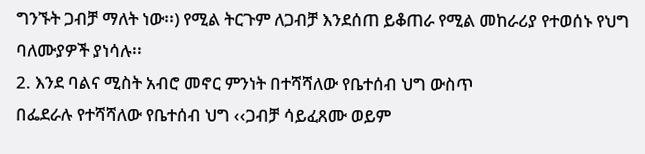ግንኙት ጋብቻ ማለት ነው፡፡) የሚል ትርጉም ለጋብቻ እንደሰጠ ይቆጠራ የሚል መከራሪያ የተወሰኑ የህግ ባለሙያዎች ያነሳሉ፡፡
2. እንደ ባልና ሚስት አብሮ መኖር ምንነት በተሻሻለው የቤተሰብ ህግ ውስጥ
በፌደራሉ የተሻሻለው የቤተሰብ ህግ ‹‹ጋብቻ ሳይፈጸሙ ወይም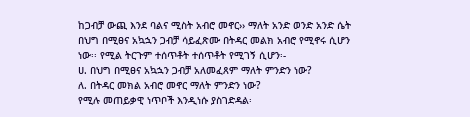ከጋብቻ ውጪ እንደ ባልና ሚስት አብሮ መኖር›› ማለት አንድ ወንድ አንድ ሴት በህግ በሚፀና አኳኋን ጋብቻ ሳይፈጽሙ በትዳር መልክ አብሮ የሚኖሩ ሲሆን ነው፡፡ የሚል ትርጉም ተሰጥቶት ተሰጥቶት የሚገኝ ሲሆን፡-
ሀ. በህግ በሚፀና አኳኋን ጋብቻ አለመፈጸም ማለት ምንድን ነው?
ለ. በትዳር መክል አብሮ መኖር ማለት ምንድን ነው?
የሚሉ መጠይቃዊ ነጥቦች እንዲነሱ ያስገድዳል፡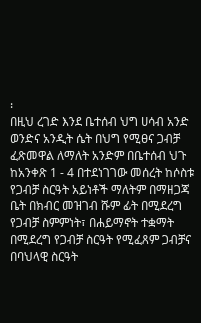፡
በዚህ ረገድ እንደ ቤተሰብ ህግ ሀሳብ አንድ ወንድና አንዲት ሴት በህግ የሚፀና ጋብቻ ፈጽመዋል ለማለት አንድም በቤተሰብ ህጉ ከአንቀጽ 1 - 4 በተደነገገው መሰረት ከሶስቱ የጋብቻ ስርዓት አይነቶች ማለትም በማዘጋጃ ቤት በክብር መዝገብ ሹም ፊት በሚደረግ የጋብቻ ስምምነት፣ በሐይማኖት ተቋማት በሚደረግ የጋብቻ ስርዓት የሚፈጸም ጋብቻና በባህላዊ ስርዓት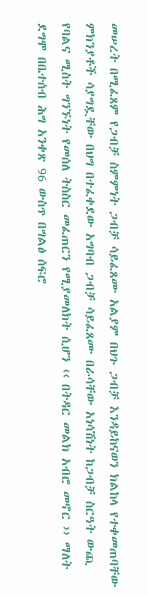መሠረት በሚፈጸም የጋብቻ ስምምነት ጋብቻ ሳይፈጸሙ አልያም በህጉ ጋብቻ እንዳይከናወን ክልከላ የተቀመጠባቸው ምክንያቶች ሳያግዷቸው በህግ በተፈቀደው አግባብ ጋብቻ ሳይፈጸሙ በራሳቸው አነሳሽነት ከጋብቻ ስርዓት ውጪ የባልና ሚስት ግንኙነት የመሰለ ትስስር መፈጠርን የሚያመለክት ሲሆን ‹‹ በትዳር መልክ አብሮ መኖር ›› ማለት ደግሞ በቤተሰብ ሕግ አንቀጽ 96 ውስጥ በግልፅ ሰፍሮ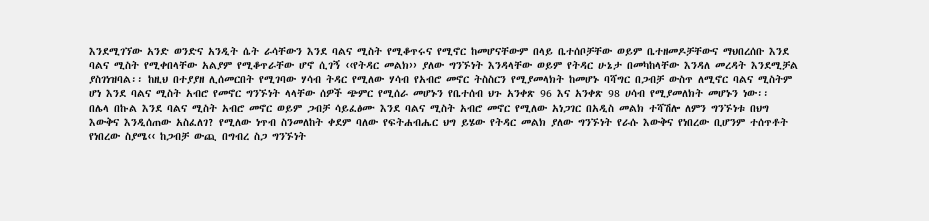እንደሚገኘው አንድ ወንድና አንዲት ሴት ራሳቸውን እንደ ባልና ሚስት የሚቆጥሩና የሚኖር ከመሆናቸውም በላይ ቤተሰቦቻቸው ወይም ቤተዘመዶቻቸውና ማህበረሰቡ እንደ ባልና ሚስት የሚቀበላቸው አልያም የሚቆጥራቸው ሆኖ ሲገኝ ‹‹የትዳር መልክ›› ያለው ግንኙነት እንዳላቸው ወይም የትዳር ሁኔታ በመካከላቸው እንዳለ መረዳት እንደሚቻል ያስገነዝባል፡፡ ከዚህ በተያያዘ ሊሰመርበት የሚገባው ሃሳብ ትዳር የሚለው ሃሳብ የአብሮ መኖር ትስስርን የሚያመላክት ከመሆኑ ባሻግር በጋብቻ ውስጥ ለሚኖር ባልና ሚስትም ሆነ እንደ ባልና ሚስት አብሮ የመኖር ግንኙነት ላላቸው ሰዎች ጭምር የሚሰራ መሆኑን የቤተሰብ ህጉ አንቀጽ 96 እና አንቀጽ 98 ሀሳብ የሚያመለክት መሆኑን ነው፡፡
በሌላ በኩል እንደ ባልና ሚስት አብሮ መኖር ወይም ጋብቻ ሳይፈፅሙ እንደ ባልና ሚስት አብሮ መኖር የሚለው አነጋገር በአዲስ መልክ ተሻሽሎ ለምን ግንኙነቱ በህግ እውቅና እንዲሰጠው አስፈለገ? የሚለው ነጥብ ስንመለከት ቀደም ባለው የፍትሐብሔር ህግ ይሄው የትዳር መልክ ያለው ግንኙነት የራሱ እውቅና የነበረው ቢሆንም ተሰጥቶት የነበረው ስያሜ‹‹ ከጋብቻ ውጪ በግብረ ስጋ ግንኙነት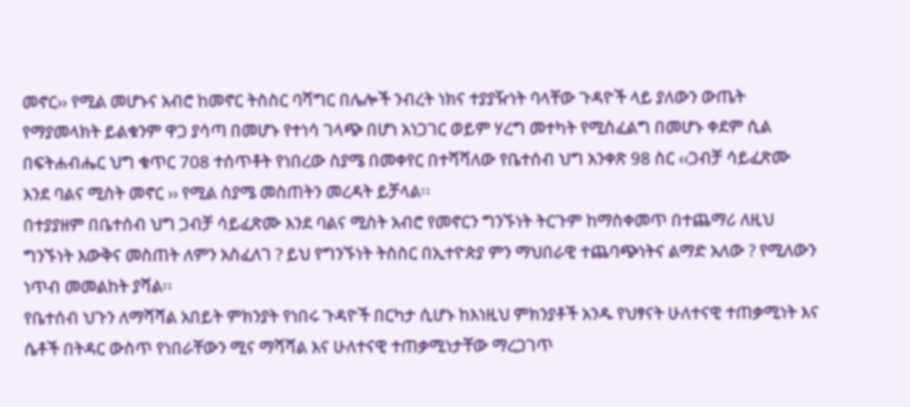መኖር›› የሚል መሆኑና አብሮ ከመኖር ትስስር ባሻግር በሌሎች ንብረት ነክና ተያያዥነት ባላቸው ጉዳዮች ላይ ያለውን ውጤት የማያመላክት ይልቁንም ዋጋ ያሳጣ በመሆኑ የተነሳ ገላጭ በሆነ አነጋገር ወይም ሃረግ መተካት የሚስፈልግ በመሆኑ ቀደም ሲል በፍትሐብሔር ህግ ቁጥር 708 ተሰጥቶት የነበረው ስያሜ በመቀየር በተሻሻለው የቤተሰብ ህግ አንቀጽ 98 ስር ‹‹ጋብቻ ሳይፈጽሙ እንደ ባልና ሚስት መኖር ›› የሚል ስያሜ መስጠትን መረዳት ይቻላል፡፡
በተያያዘም በቤተሰብ ህግ ጋብቻ ሳይፈጽሙ እንደ ባልና ሚስት አብሮ የመኖርን ግንኙነት ትርጉም ከማስቀመጥ በተጨማሪ ለዚህ ግንኙነት እውቅና መስጠት ለምን አስፈለገ ? ይህ የግንኙነት ትስስር በኢተዮጵያ ምን ማህበራዊ ተጨባጭነትና ልማድ አለው ? የሚለውን ነጥብ መመልከት ያሻል፡፡
የቤተሰብ ህጉን ለማሻሻል አበይት ምክንያት የነበሩ ጉዳዮች በርካታ ሲሆኑ ከእነዚህ ምክንያቶች አንዱ የህፃናት ሁለተናዊ ተጠቃሚነት እና ሴቶች በትዳር ውስጥ የነበራቸውን ሚና ማሻሻል እና ሁለተናዊ ተጠቃሚነታቸው ማረጋገጥ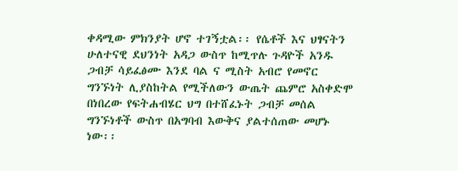ቀዳሚው ምክንያት ሆኖ ተገኝቷል፡፡ የሴቶች እና ህፃናትን ሁለተናዊ ደህንነት አዳጋ ውስጥ ከሚጥሉ ጉዳዮች አንዱ ጋብቻ ሳይፈፅሙ እንደ ባል ና ሚስት አብሮ የመኖር ግንኙነት ሊያስከትል የሚችለውን ውጤት ጨምሮ አስቀድሞ በነበረው የፍትሐብሄር ህግ በተሸፈኑት ጋብቻ መሰል ግንኙነቶች ውስጥ በአግባብ እውቅና ያልተሰጠው መሆኑ ነው፡፡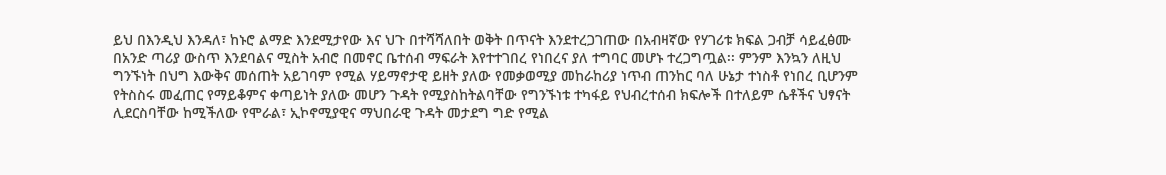ይህ በእንዲህ እንዳለ፣ ከኑሮ ልማድ እንደሚታየው እና ህጉ በተሻሻለበት ወቅት በጥናት እንደተረጋገጠው በአብዛኛው የሃገሪቱ ክፍል ጋብቻ ሳይፈፅሙ በአንድ ጣሪያ ውስጥ እንደባልና ሚስት አብሮ በመኖር ቤተሰብ ማፍራት እየተተገበረ የነበረና ያለ ተግባር መሆኑ ተረጋግጧል፡፡ ምንም እንኳን ለዚህ ግንኙነት በህግ እውቅና መሰጠት አይገባም የሚል ሃይማኖታዊ ይዘት ያለው የመቃወሚያ መከራከሪያ ነጥብ ጠንከር ባለ ሁኔታ ተነስቶ የነበረ ቢሆንም የትስስሩ መፈጠር የማይቆምና ቀጣይነት ያለው መሆን ጉዳት የሚያስከትልባቸው የግንኙነቱ ተካፋይ የህብረተሰብ ክፍሎች በተለይም ሴቶችና ህፃናት ሊደርስባቸው ከሚችለው የሞራል፣ ኢኮኖሚያዊና ማህበራዊ ጉዳት መታደግ ግድ የሚል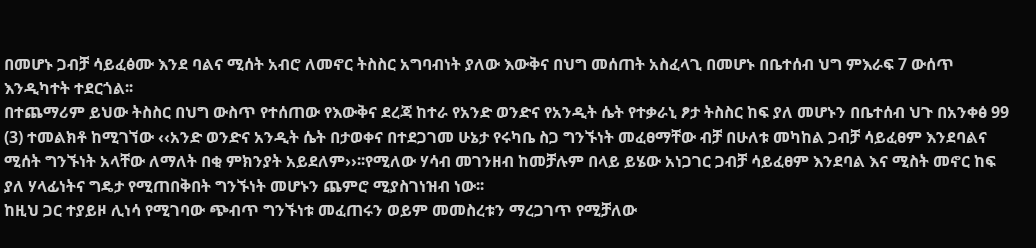በመሆኑ ጋብቻ ሳይፈፅሙ እንደ ባልና ሚሰት አብሮ ለመኖር ትስስር አግባብነት ያለው እውቅና በህግ መሰጠት አስፈላጊ በመሆኑ በቤተሰብ ህግ ምእራፍ 7 ውሰጥ እንዲካተት ተደርጎል፡፡
በተጨማሪም ይህው ትስስር በህግ ውስጥ የተሰጠው የእውቅና ደረጃ ከተራ የአንድ ወንድና የአንዲት ሴት የተቃራኒ ፆታ ትስስር ከፍ ያለ መሆኑን በቤተሰብ ህጉ በአንቀፅ 99 (3) ተመልክቶ ከሚገኘው ‹‹አንድ ወንድና አንዲት ሴት በታወቀና በተደጋገመ ሁኔታ የሩካቤ ስጋ ግንኙነት መፈፀማቸው ብቻ በሁለቱ መካከል ጋብቻ ሳይፈፀም እንደባልና ሚሰት ግንኙነት አላቸው ለማለት በቂ ምክንያት አይደለም››፡፡የሚለው ሃሳብ መገንዘብ ከመቻሉም በላይ ይሄው አነጋገር ጋብቻ ሳይፈፀም እንደባል እና ሚስት መኖር ከፍ ያለ ሃላፊነትና ግዴታ የሚጠበቅበት ግንኙነት መሆኑን ጨምሮ ሚያስገነዝብ ነው፡፡
ከዚህ ጋር ተያይዞ ሊነሳ የሚገባው ጭብጥ ግንኙነቱ መፈጠሩን ወይም መመስረቱን ማረጋገጥ የሚቻለው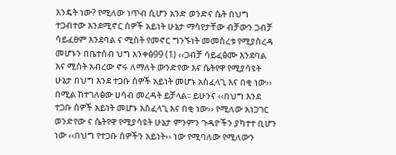እንዴት ነው? የሚለው ነጥብ ሲሆን አንድ ወንድና ሴት በህግ ተጋብተው እንደሚኖር ሰዎች አይነት ሁኔታ ማሳየታቸው ብቻውን ጋብቻ ሳይፈፀም እንደባል ና ሚስት የመኖር ግንኙነት መመስረቱ የሚያስረዳ መሆኑን በቤተሰብ ህግ አንቀፅ99 (1) ‹‹ጋብቻ ሳይፈፅሙ እንደባል እና ሚስት አብረው ኖሩ ለማለት ውንድየው እና ሴትየዋ የሚያሳዩት ሁኔታ በህግ እንደ ተጋቡ ሰዎች አይነት መሆኑ አስፈላጊ እና በቂ ነው›› በሚል ከተገለፅው ሀሳብ መረዳት ይቻላል፡፡ ይሁንና ‹‹በህግ እንደ ተጋቡ ሰዎች አይነት መሆኑ አስፈላጊ እና በቂ ነው›› የሚለው አነጋገር ወንድየው ና ሴትየዋ የሚያሳዩት ሁኔታ ምንምን ጉዳዮችን ያካተተ ቢሆን ነው ‹‹በህግ የተጋቡ ሰዎችን አይነት›› ነው የሚባለው የሚለውን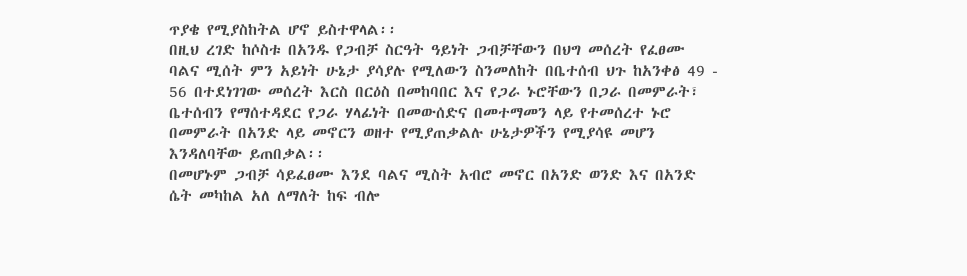ጥያቄ የሚያስከትል ሆኖ ይስተዋላል፡፡
በዚህ ረገድ ከሶስቱ በአንዱ የጋብቻ ስርዓት ዓይነት ጋብቻቸውን በህግ መሰረት የፈፀሙ ባልና ሚሰት ምን አይነት ሁኔታ ያሳያሉ የሚለውን ስንመለከት በቤተሰብ ህጉ ከአንቀፅ 49 - 56 በተደነገገው መሰረት እርስ በርዕስ በመከባበር እና የጋራ ኑሮቸውን በጋራ በመምራት፣ ቤተሰብን የማሰተዳደር የጋራ ሃላፊነት በመውሰድና በመተማመን ላይ የተመሰረተ ኑሮ በመምራት በአንድ ላይ መኖርን ወዘተ የሚያጠቃልሉ ሁኔታዎችን የሚያሳዩ መሆን እንዳለባቸው ይጠበቃል፡፡
በመሆኑም ጋብቻ ሳይፈፀሙ እንደ ባልና ሚስት አብሮ መኖር በአንድ ወንድ እና በአንድ ሴት መካከል አለ ለማለት ከፍ ብሎ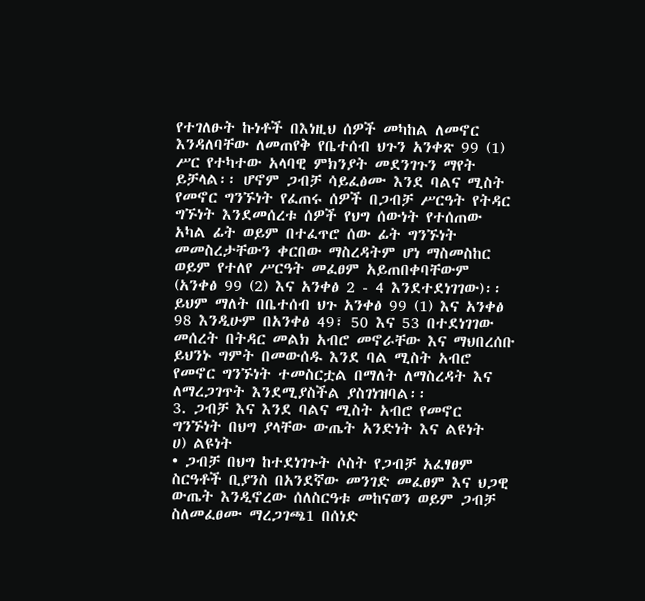የተገለፁት ኩነቶች በእነዚህ ሰዎች መካከል ለመኖር እንዳለባቸው ለመጠየቅ የቤተሰብ ህጉን አንቀጽ 99 (1) ሥር የተካተው አላባዊ ምክንያት መደንገጉን ማየት ይቻላል፡፡ ሆኖም ጋብቻ ሳይፈፅሙ እንደ ባልና ሚስት የመኖር ግንኙነት የፈጠሩ ሰዎች በጋብቻ ሥርዓት የትዳር ግኙነት እንደመሰረቱ ሰዎች የህግ ሰውነት የተሰጠው አካል ፊት ወይም በተፈጥሮ ሰው ፊት ግንኙነት መመስረታቸውን ቀርበው ማስረዳትም ሆነ ማስመስከር ወይም የተለየ ሥርዓት መፈፀም አይጠበቀባቸውም (አንቀፅ 99 (2) እና አንቀፅ 2 - 4 እንደተደነገገው)፡፡ ይህም ማለት በቤተሰብ ህጉ አንቀፅ 99 (1) እና አንቀፅ 98 እንዲሁም በአንቀፅ 49፣ 50 እና 53 በተደነገገው መሰረት በትዳር መልክ አብሮ መኖራቸው እና ማህበረሰቡ ይህንኑ ግምት በመውሰዱ እንደ ባል ሚስት አብሮ የመኖር ግንኙነት ተመስርቷል በማለት ለማስረዳት እና ለማረጋገጥት እንደሚያስችል ያስገነዝባል፡፡
3. ጋብቻ እና እንደ ባልና ሚስት አብሮ የመኖር ግንኙነት በህግ ያላቸው ውጤት አንድነት እና ልዩነት
ሀ) ልዩነት
• ጋብቻ በህግ ከተደነገጉት ሶስት የጋብቻ አፈፃፀም ስርዓቶች ቢያንስ በአንደኛው መንገድ መፈፀም እና ህጋዊ ውጤት እንዲኖረው ሰለስርዓቱ መከናወን ወይም ጋብቻ ስለመፈፀሙ ማረጋገጫ1 በሰነድ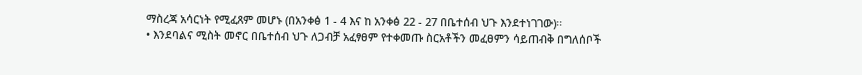ማስረጃ አሳርነት የሚፈጸም መሆኑ (በአንቀፅ 1 - 4 እና ከ አንቀፅ 22 - 27 በቤተሰብ ህጉ እንደተነገገው)፡፡
• እንደባልና ሚስት መኖር በቤተሰብ ህጉ ለጋብቻ አፈፃፀም የተቀመጡ ስርአቶችን መፈፀምን ሳይጠብቅ በግለሰቦች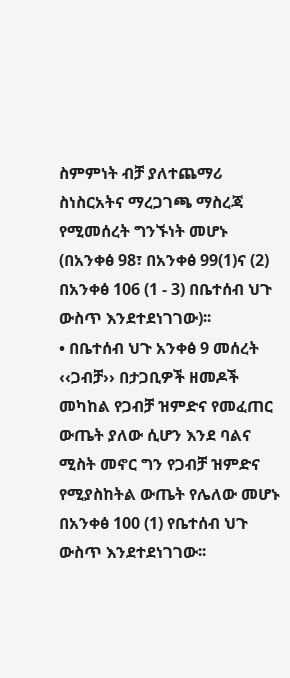ስምምነት ብቻ ያለተጨማሪ ስነስርአትና ማረጋገጫ ማስረጃ የሚመሰረት ግንኙነት መሆኑ (በአንቀፅ 98፣ በአንቀፅ 99(1)ና (2) በአንቀፅ 106 (1 - 3) በቤተሰብ ህጉ ውስጥ እንደተደነገገው)፡፡
• በቤተሰብ ህጉ አንቀፅ 9 መሰረት ‹‹ጋብቻ›› በታጋቢዎች ዘመዶች መካከል የጋብቻ ዝምድና የመፈጠር ውጤት ያለው ሲሆን እንደ ባልና ሚስት መኖር ግን የጋብቻ ዝምድና የሚያስከትል ውጤት የሌለው መሆኑ በአንቀፅ 100 (1) የቤተሰብ ህጉ ውስጥ እንደተደነገገው፡፡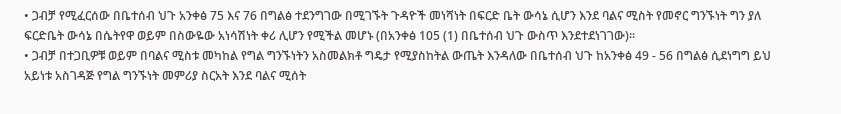• ጋብቻ የሚፈርሰው በቤተሰብ ህጉ አንቀፅ 75 እና 76 በግልፅ ተደንግገው በሚገኙት ጉዳዮች መነሻነት በፍርድ ቤት ውሳኔ ሲሆን እንደ ባልና ሚስት የመኖር ግንኙነት ግን ያለ ፍርድቤት ውሳኔ በሴትየዋ ወይም በስውዬው አነሳሽነት ቀሪ ሊሆን የሚችል መሆኑ (በአንቀፅ 105 (1) በቤተሰብ ህጉ ውስጥ እንደተደነገገው)፡፡
• ጋብቻ በተጋቢዎቹ ወይም በባልና ሚስቱ መካከል የግል ግንኙነትን አስመልክቶ ግዴታ የሚያስከትል ውጤት እንዳለው በቤተሰብ ህጉ ከአንቀፅ 49 - 56 በግልፅ ሲደነግግ ይህ አይነቱ አስገዳጅ የግል ግንኙነት መምሪያ ስርአት እንደ ባልና ሚሰት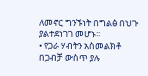ለመኖር ግንኙነት በግልፅ በህጉ ያልተደነገገ መሆኑ፡፡
• የጋራ ሃብትን አስመልክቶ በጋብቻ ውስጥ ያሉ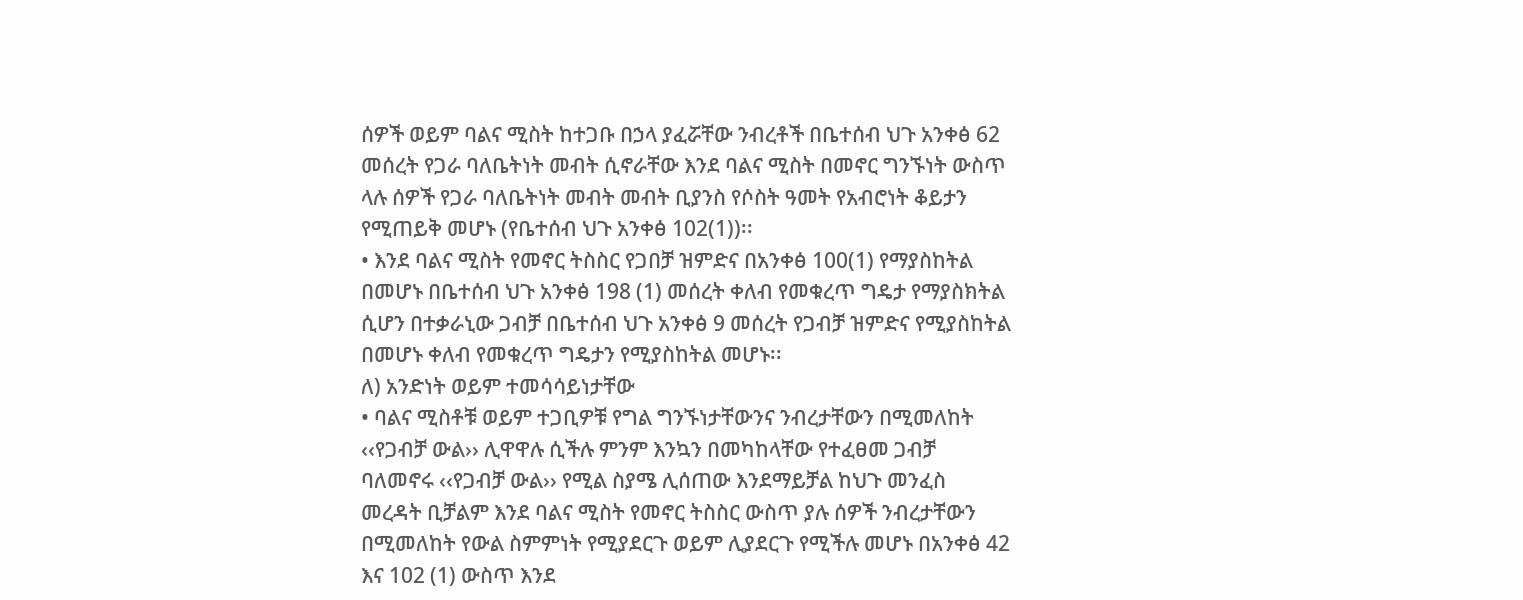ሰዎች ወይም ባልና ሚስት ከተጋቡ በኃላ ያፈሯቸው ንብረቶች በቤተሰብ ህጉ አንቀፅ 62 መሰረት የጋራ ባለቤትነት መብት ሲኖራቸው እንደ ባልና ሚስት በመኖር ግንኙነት ውስጥ ላሉ ሰዎች የጋራ ባለቤትነት መብት መብት ቢያንስ የሶስት ዓመት የአብሮነት ቆይታን የሚጠይቅ መሆኑ (የቤተሰብ ህጉ አንቀፅ 102(1))፡፡
• እንደ ባልና ሚስት የመኖር ትስስር የጋበቻ ዝምድና በአንቀፅ 100(1) የማያስከትል በመሆኑ በቤተሰብ ህጉ አንቀፅ 198 (1) መሰረት ቀለብ የመቁረጥ ግዴታ የማያስክትል ሲሆን በተቃራኒው ጋብቻ በቤተሰብ ህጉ አንቀፅ 9 መሰረት የጋብቻ ዝምድና የሚያስከትል በመሆኑ ቀለብ የመቁረጥ ግዴታን የሚያስከትል መሆኑ፡፡
ለ) አንድነት ወይም ተመሳሳይነታቸው
• ባልና ሚስቶቹ ወይም ተጋቢዎቹ የግል ግንኙነታቸውንና ንብረታቸውን በሚመለከት ‹‹የጋብቻ ውል›› ሊዋዋሉ ሲችሉ ምንም እንኳን በመካከላቸው የተፈፀመ ጋብቻ ባለመኖሩ ‹‹የጋብቻ ውል›› የሚል ስያሜ ሊሰጠው እንደማይቻል ከህጉ መንፈስ መረዳት ቢቻልም እንደ ባልና ሚስት የመኖር ትስስር ውስጥ ያሉ ሰዎች ንብረታቸውን በሚመለከት የውል ስምምነት የሚያደርጉ ወይም ሊያደርጉ የሚችሉ መሆኑ በአንቀፅ 42 እና 102 (1) ውስጥ እንደ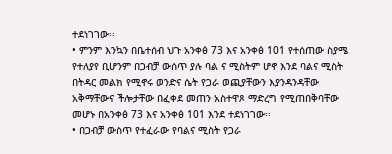ተደነገገው፡፡
• ምንም እንኳን በቤተሰብ ህጉ አንቀፅ 73 እና አንቀፅ 101 የተሰጠው ስያሜ የተለያየ ቢሆንም በጋብቻ ውሰጥ ያሉ ባል ና ሚስትም ሆኖ እንደ ባልና ሚስት በትዳር መልክ የሚኖሩ ወንድና ሴት የጋራ ወጪያቸውን እያንዳንዳቸው አቅማቸውና ችሎታቸው በፈቀደ መጠን አስተዋጾ ማድረግ የሚጠበቅባቸው መሆኑ በአንቀፅ 73 እና አንቀፅ 101 እንደ ተደነገገው፡፡
• በጋብቻ ውስጥ የተፈራው የባልና ሚስት የጋራ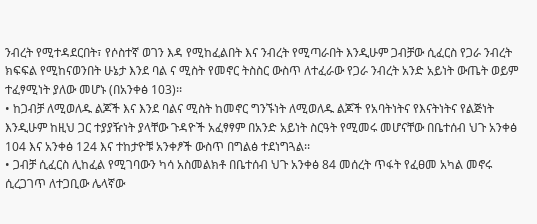ንብረት የሚተዳደርበት፣ የሶስተኛ ወገን እዳ የሚከፈልበት እና ንብረት የሚጣራበት እንዲሁም ጋብቻው ሲፈርስ የጋራ ንብረት ክፍፍል የሚከናወንበት ሁኔታ እንደ ባል ና ሚስት የመኖር ትስስር ውስጥ ለተፈራው የጋራ ንብረት አንድ አይነት ውጤት ወይም ተፈፃሚነት ያለው መሆኑ (በአንቀፅ 103)፡፡
• ከጋብቻ ለሚወለዱ ልጆች እና እንደ ባልና ሚስት ከመኖር ግንኙነት ለሚወለዱ ልጆች የአባትነትና የእናትነትና የልጅነት እንዲሁም ከዚህ ጋር ተያያዥነት ያላቸው ጉዳዮች አፈፃፃም በአንድ አይነት ስርዓት የሚመሩ መሆናቸው በቤተሰብ ህጉ አንቀፅ 104 እና አንቀፅ 124 እና ተከታዮቹ አንቀፆች ውስጥ በግልፅ ተደነግጓል፡፡
• ጋብቻ ሲፈርስ ሊከፈል የሚገባውን ካሳ አስመልክቶ በቤተሰብ ህጉ አንቀፅ 84 መሰረት ጥፋት የፈፀመ አካል መኖሩ ሲረጋገጥ ለተጋቢው ሌላኛው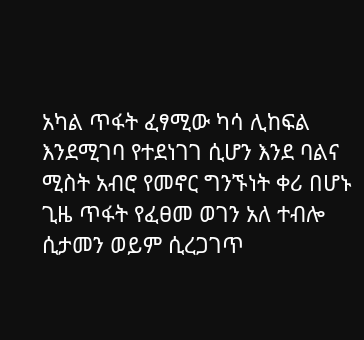አካል ጥፋት ፈፃሚው ካሳ ሊከፍል እንደሚገባ የተደነገገ ሲሆን እንደ ባልና ሚስት አብሮ የመኖር ግንኙነት ቀሪ በሆኑ ጊዜ ጥፋት የፈፀመ ወገን አለ ተብሎ ሲታመን ወይም ሲረጋገጥ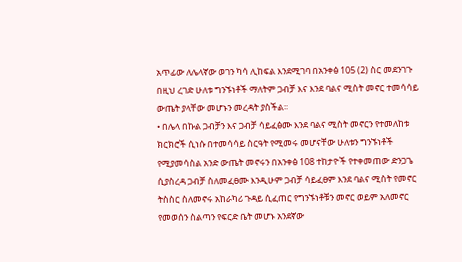አጥፊው ለሌላኛው ወገን ካሳ ሊከፍል እንደሚገባ በአንቀፅ 105 (2) ስር መደንገጉ በዚህ ረገድ ሁለቱ ግንኙነቶች ማለትም ጋብቻ እና እንደ ባልና ሚስት መኖር ተመሳሳይ ውጤት ያላቸው መሆኑን መረዳት ያስችል፡፡
• በሌላ በኩል ጋብቻን እና ጋብቻ ሳይፈፅሙ እንደ ባልና ሚስት መኖርን የተመለከቱ ክርክሮች ሲነሱ በተመሳሳይ ስርዓት የሚመሩ መሆናቸው ሁለቱን ግንኙነቶች የሚያመሳስል አንድ ውጤት መኖሩን በአንቀፅ 108 ተከታዮች የተቀመጠው ድንጋጌ ሲያስረዳ ጋብቻ ስለመፈፀሙ እንዲሁም ጋብቻ ሳይፈፀም እንደ ባልና ሚስት የመኖር ትስስር ስለመኖሩ አከራካሪ ጉዳይ ሲፈጠር የግንኙነቶቹን መኖር ወይም አለመኖር የመወሰን ስልጣን የፍርድ ቤት መሆኑ አንደኛው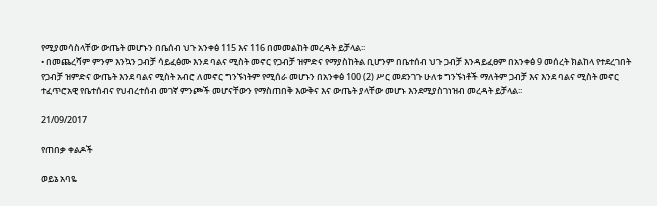የሚያመሳስላቸው ውጤት መሆኑን በቤሰብ ህጉ አንቀፅ 115 እና 116 በመመልከት መረዳት ይቻላል፡፡
• በመጨረሻም ምንም እንኳን ጋብቻ ሳይፈፅሙ እንደ ባልና ሚስት መኖር የጋብቻ ዝምድና የማያስከትል ቢሆንም በቤተሰብ ህጉ ጋብቻ እንዳይፈፀም በአንቀፅ 9 መሰረት ክልከላ የተደረገበት የጋብቻ ዝምድና ውጤት እንደ ባልና ሚስት አብሮ ለመኖር ግንኙነትም የሚሰራ መሆኑን በአንቀፅ 100 (2) ሥር መደንገጉ ሁለቱ ግንኙነቶች ማለትም ጋብቻ እና እንደ ባልና ሚስት መኖር ተፈጥሮአዊ የቤተሰብና የህብረተሰብ መገኛ ምንጮች መሆናቸውን የማስጠበቅ እውቅና እና ውጤት ያላቸው መሆኑ እንደሚያስገነዝብ መረዳት ይቻላል፡፡

21/09/2017

የጠበቃ ቀልዶች

ወይኔ አባዬ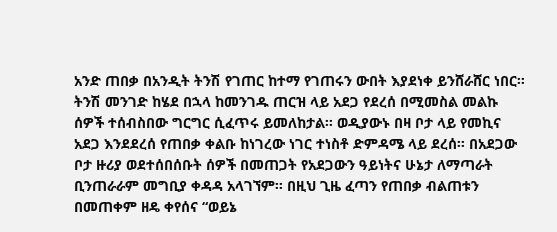አንድ ጠበቃ በአንዲት ትንሽ የገጠር ከተማ የገጠሩን ውበት እያደነቀ ይንሸራሸር ነበር፡፡ ትንሽ መንገድ ከሄደ በኋላ ከመንገዱ ጠርዝ ላይ አደጋ የደረሰ በሚመስል መልኩ ሰዎች ተሰብስበው ግርግር ሲፈጥሩ ይመለከታል፡፡ ወዲያውኑ በዛ ቦታ ላይ የመኪና አደጋ እንደደረሰ የጠበቃ ቀልቡ ከነገረው ነገር ተነስቶ ድምዳሜ ላይ ደረሰ፡፡ በአደጋው ቦታ ዙሪያ ወደተሰበሰቡት ሰዎች በመጠጋት የአደጋውን ዓይነትና ሁኔታ ለማጣራት ቢንጠራራም መግቢያ ቀዳዳ አላገኘም፡፡ በዚህ ጊዜ ፈጣን የጠበቃ ብልጠቱን በመጠቀም ዘዴ ቀየሰና “ወይኔ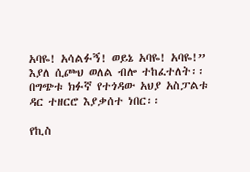አባዬ! አሳልፉኝ! ወይኔ አባዬ! አባዬ!” እያለ ሲጮህ ወለል ብሎ ተከፈተለት፡፡ በግጭቱ ክፉኛ የተጎዳው አህያ አስፓልቱ ዳር ተዘርሮ እያቃሰተ ነበር፡፡

የኪስ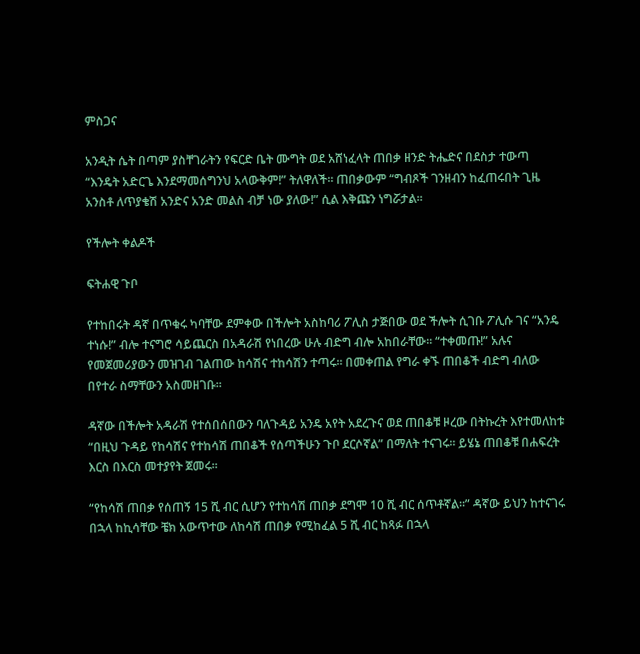ምስጋና

አንዲት ሴት በጣም ያስቸገራትን የፍርድ ቤት ሙግት ወደ አሸነፈላት ጠበቃ ዘንድ ትሔድና በደስታ ተውጣ “እንዴት አድርጌ እንደማመሰግንህ አላውቅም!” ትለዋለች፡፡ ጠበቃውም “ግብጾች ገንዘብን ከፈጠሩበት ጊዜ አንስቶ ለጥያቄሽ አንድና አንድ መልስ ብቻ ነው ያለው!” ሲል እቅጩን ነግሯታል፡፡

የችሎት ቀልዶች

ፍትሐዊ ጉቦ

የተከበሩት ዳኛ በጥቁሩ ካባቸው ደምቀው በችሎት አስከባሪ ፖሊስ ታጅበው ወደ ችሎት ሲገቡ ፖሊሱ ገና “አንዴ ተነሱ!” ብሎ ተናግሮ ሳይጨርስ በአዳራሽ የነበረው ሁሉ ብድግ ብሎ አከበራቸው፡፡ “ተቀመጡ!” አሉና የመጀመሪያውን መዝገብ ገልጠው ከሳሽና ተከሳሽን ተጣሩ፡፡ በመቀጠል የግራ ቀኙ ጠበቆች ብድግ ብለው በየተራ ስማቸውን አስመዘገቡ፡፡

ዳኛው በችሎት አዳራሽ የተሰበሰበውን ባለጉዳይ አንዴ አየት አደረጉና ወደ ጠበቆቹ ዞረው በትኩረት እየተመለከቱ “በዚህ ጉዳይ የከሳሽና የተከሳሽ ጠበቆች የሰጣችሁን ጉቦ ደርሶኛል” በማለት ተናገሩ፡፡ ይሄኔ ጠበቆቹ በሐፍረት እርስ በእርስ መተያየት ጀመሩ፡፡

“የከሳሽ ጠበቃ የሰጠኝ 15 ሺ ብር ሲሆን የተከሳሽ ጠበቃ ደግሞ 10 ሺ ብር ሰጥቶኛል፡፡” ዳኛው ይህን ከተናገሩ በኋላ ከኪሳቸው ቼክ አውጥተው ለከሳሽ ጠበቃ የሚከፈል 5 ሺ ብር ከጻፉ በኋላ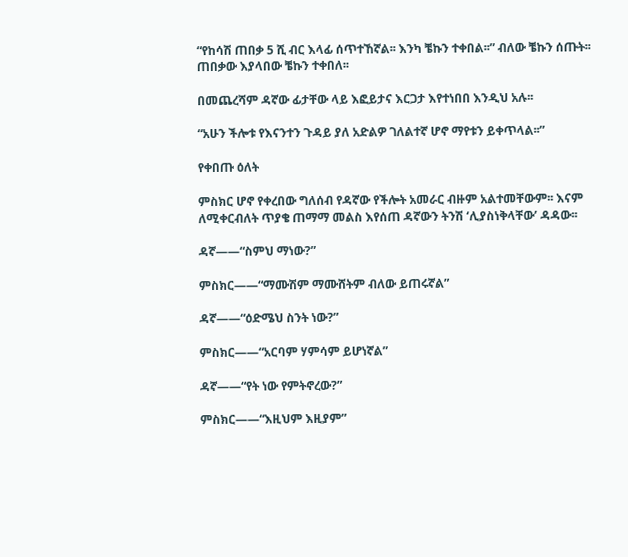“የከሳሽ ጠበቃ 5 ሺ ብር እላፊ ሰጥተኸኛል፡፡ እንካ ቼኩን ተቀበል፡፡” ብለው ቼኩን ሰጡት፡፡ ጠበቃው እያላበው ቼኩን ተቀበለ፡፡

በመጨረሻም ዳኛው ፊታቸው ላይ እፎይታና እርጋታ እየተነበበ እንዲህ አሉ፡፡

“አሁን ችሎቱ የእናንተን ጉዳይ ያለ አድልዎ ገለልተኛ ሆኖ ማየቱን ይቀጥላል፡፡”

የቀበጡ ዕለት

ምስክር ሆኖ የቀረበው ግለሰብ የዳኛው የችሎት አመራር ብዙም አልተመቸውም፡፡ እናም ለሚቀርብለት ጥያቄ ጠማማ መልስ እየሰጠ ዳኛውን ትንሽ ‘ሊያስነቅላቸው’ ዳዳው፡፡

ዳኛ——“ስምህ ማነው?”

ምስክር——“ማሙሽም ማሙሸትም ብለው ይጠሩኛል”

ዳኛ——“ዕድሜህ ስንት ነው?”

ምስክር——“አርባም ሃምሳም ይሆነኛል”

ዳኛ——“የት ነው የምትኖረው?”

ምስክር——“እዚህም እዚያም”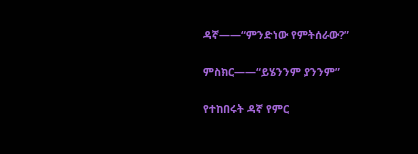ዳኛ——“ምንድነው የምትሰራው?”

ምስክር——“ይሄንንም ያንንም”

የተከበሩት ዳኛ የምር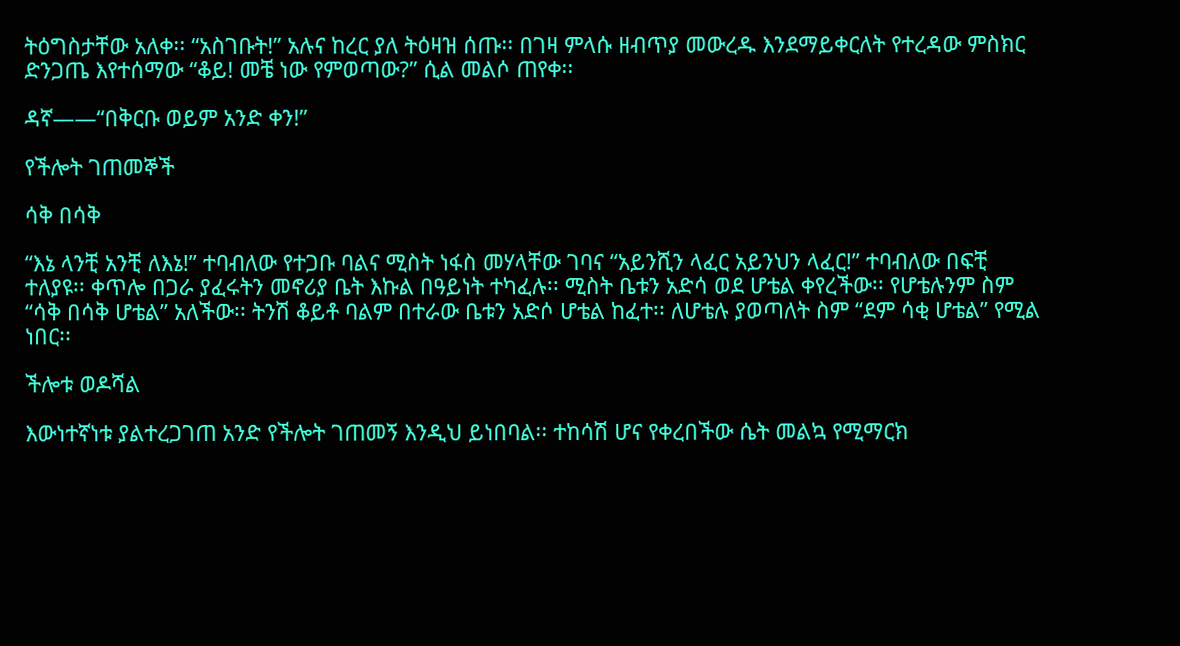ትዕግስታቸው አለቀ፡፡ “አስገቡት!” አሉና ከረር ያለ ትዕዛዝ ሰጡ፡፡ በገዛ ምላሱ ዘብጥያ መውረዱ እንደማይቀርለት የተረዳው ምስክር ድንጋጤ እየተሰማው “ቆይ! መቼ ነው የምወጣው?” ሲል መልሶ ጠየቀ፡፡

ዳኛ——“በቅርቡ ወይም አንድ ቀን!”

የችሎት ገጠመኞች

ሳቅ በሳቅ

“እኔ ላንቺ አንቺ ለእኔ!” ተባብለው የተጋቡ ባልና ሚስት ነፋስ መሃላቸው ገባና “አይንሺን ላፈር አይንህን ላፈር!” ተባብለው በፍቺ ተለያዩ፡፡ ቀጥሎ በጋራ ያፈሩትን መኖሪያ ቤት እኩል በዓይነት ተካፈሉ፡፡ ሚስት ቤቱን አድሳ ወደ ሆቴል ቀየረችው፡፡ የሆቴሉንም ስም “ሳቅ በሳቅ ሆቴል” አለችው፡፡ ትንሽ ቆይቶ ባልም በተራው ቤቱን አድሶ ሆቴል ከፈተ፡፡ ለሆቴሉ ያወጣለት ስም “ደም ሳቂ ሆቴል” የሚል ነበር፡፡

ችሎቱ ወዶሻል

እውነተኛነቱ ያልተረጋገጠ አንድ የችሎት ገጠመኝ እንዲህ ይነበባል፡፡ ተከሳሽ ሆና የቀረበችው ሴት መልኳ የሚማርክ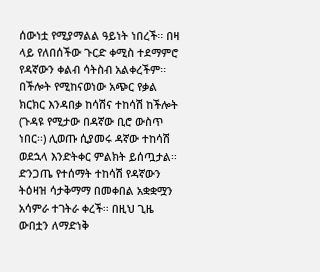ሰውነቷ የሚያማልል ዓይነት ነበረች፡፡ በዛ ላይ የለበሰችው ጉርድ ቀሚስ ተደማምሮ የዳኛውን ቀልብ ሳትስብ አልቀረችም፡፡ በችሎት የሚከናወነው አጭር የቃል ክርክር እንዳበቃ ከሳሽና ተከሳሽ ከችሎት (ጉዳዩ የሚታው በዳኛው ቢሮ ውስጥ ነበር፡፡) ሊወጡ ሲያመሩ ዳኛው ተከሳሽ ወደኋላ እንድትቀር ምልክት ይሰጧታል፡፡ ድንጋጤ የተሰማት ተከሳሽ የዳኛውን ትዕዛዝ ሳታቅማማ በመቀበል አቋቋሟን አሳምራ ተገትራ ቀረች፡፡ በዚህ ጊዜ ውበቷን ለማድነቅ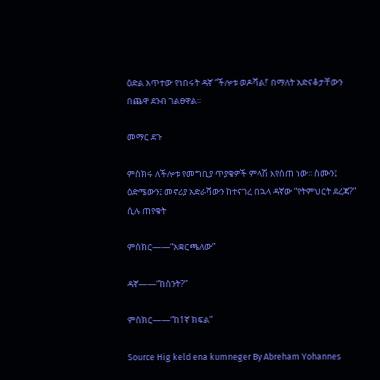ዕድል አጥተው የነበሩት ዳኛ “ችሎቱ ወዶሻል!’ በማለት አድናቆታቸውን በጨዋ ደንብ ገልፀዋል፡፡

መማር ደጉ

ምስክሩ ለችሎቱ የመግቢያ ጥያቄዎች ምላሽ እየሰጠ ነው፡፡ ስሙን፤ ዕድሜውን፤ መኖሪያ አድራሻውን ከተናገረ በኋላ ዳኛው “የትምህርት ደረጃ?” ሲሉ ጠየቁት

ምሰክር——“አቋርጫለው”

ዳኛ——“ከስንት?”

ምስክር——“ከ1ኛ ክፍል”

Source Hig keld ena kumneger By Abreham Yohannes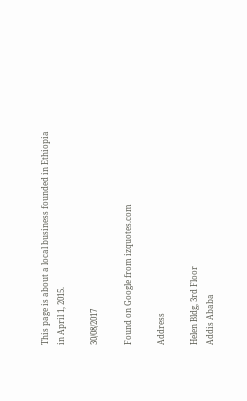This page is about a local business founded in Ethiopia in April 1, 2015.

30/08/2017

Found on Google from izquotes.com

Address

Helen Bldg, 3rd Floor
Addis Ababa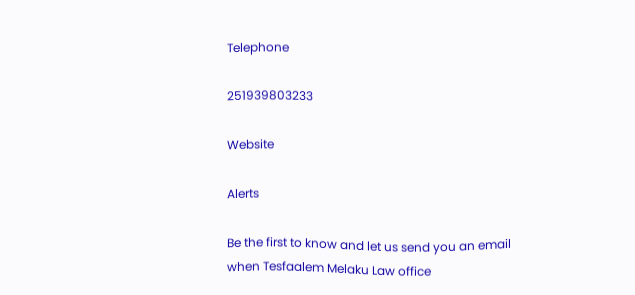Telephone

251939803233

Website

Alerts

Be the first to know and let us send you an email when Tesfaalem Melaku Law office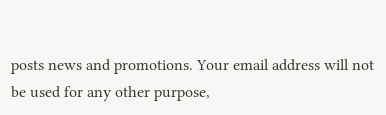posts news and promotions. Your email address will not be used for any other purpose,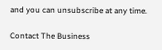and you can unsubscribe at any time.

Contact The Business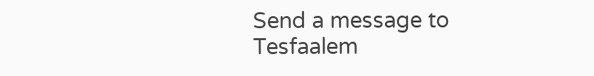Send a message to Tesfaalem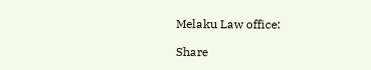Melaku Law office:

Share